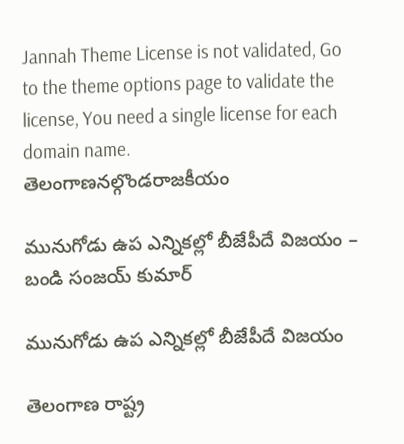Jannah Theme License is not validated, Go to the theme options page to validate the license, You need a single license for each domain name.
తెలంగాణనల్గొండరాజకీయం

మునుగోడు ఉప ఎన్నికల్లో బీజేపీదే విజయం – బండి సంజయ్ కుమార్

మునుగోడు ఉప ఎన్నికల్లో బీజేపీదే విజయం

తెలంగాణ రాష్ట్ర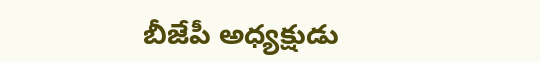బీజేపీ అధ్యక్షుడు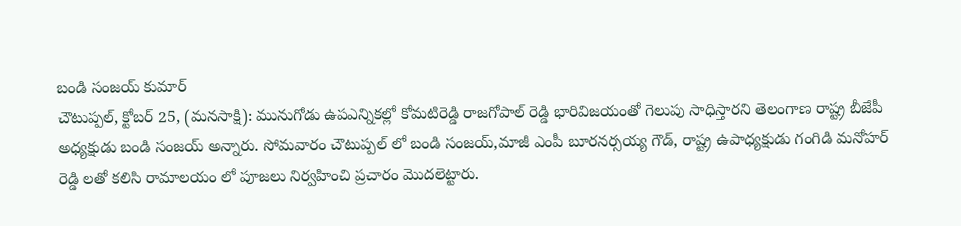బండి సంజయ్ కుమార్
చౌటుప్పల్, క్టోబర్ 25, (మనసాక్షి): మునుగోడు ఉపఎన్నికల్లో కోమటిరెడ్డి రాజగోపాల్ రెడ్డి భారివిజయంతో గెలుపు సాధిస్తారని తెలంగాణ రాష్ట్ర బీజేపీ అధ్యక్షుడు బండి సంజయ్ అన్నారు. సోమవారం చౌటుప్పల్ లో బండి సంజయ్,మాజీ ఎంపీ బూరనర్సయ్య గౌడ్, రాష్ట్ర ఉపాధ్యక్షుడు గంగిడి మనోహర్ రెడ్డి లతో కలిసి రామాలయం లో పూజలు నిర్వహించి ప్రచారం మొదలెట్టారు.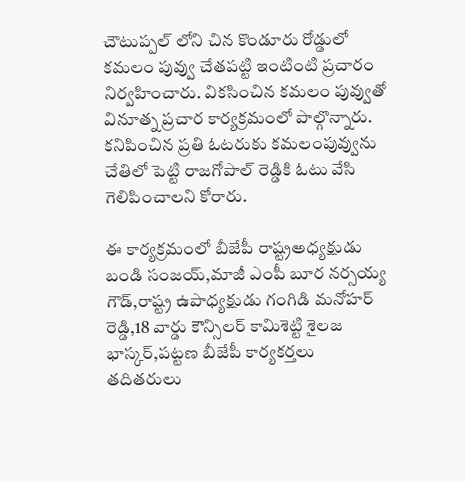చౌటుప్పల్ లోని చిన కొండూరు రోడ్డులో కమలం పువ్వు చేతపట్టి ఇంటింటి ప్రచారం నిర్వహించారు. వికసించిన కమలం పువ్వుతో వినూత్న ప్రచార కార్యక్రమంలో పాల్గొన్నారు. కనిపించిన ప్రతి ఓటరుకు కమలంపువ్వును చేతిలో పెట్టి రాజగోపాల్ రెడ్డికి ఓటు వేసి గెలిపించాలని కోరారు.

ఈ కార్యక్రమంలో బీజేపీ రాష్ట్రఅధ్యక్షుడు బండి సంజయ్,మాజీ ఎంపీ బూర నర్సయ్య గౌడ్,రాష్ట్ర ఉపాధ్యక్షుడు గంగిడి మనోహర్ రెడ్డి,18 వార్డు కౌన్సిలర్ కామిశెట్టి శైలజ భాస్కర్,పట్టణ బీజేపీ కార్యకర్తలు తదితరులు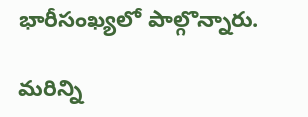భారీసంఖ్యలో పాల్గొన్నారు.

మరిన్ని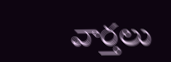వార్తలు